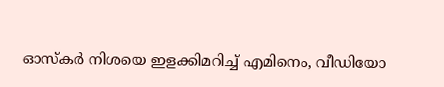ഓസ്‌കര്‍ നിശയെ ഇളക്കിമറിച്ച് എമിനെം, വീഡിയോ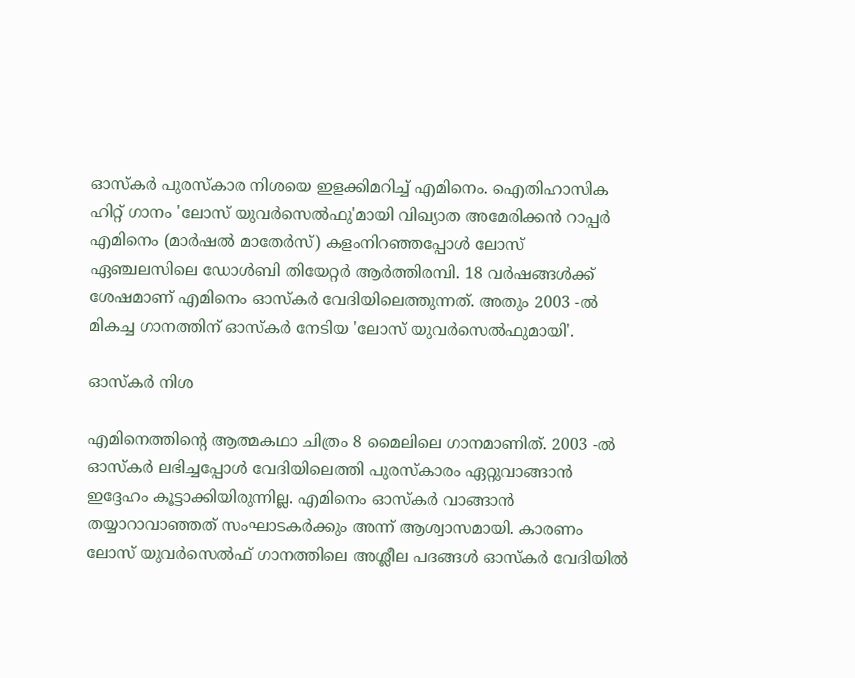ഓസ്‌കര്‍ പുരസ്‌കാര നിശയെ ഇളക്കിമറിച്ച് എമിനെം. ഐതിഹാസിക ഹിറ്റ് ഗാനം 'ലോസ് യുവര്‍സെല്‍ഫു'മായി വിഖ്യാത അമേരിക്കന്‍ റാപ്പര്‍ എമിനെം (മാര്‍ഷല്‍ മാതേര്‍സ്) കളംനിറഞ്ഞപ്പോള്‍ ലോസ് ഏഞ്ചലസിലെ ഡോള്‍ബി തിയേറ്റര്‍ ആര്‍ത്തിരമ്പി. 18 വര്‍ഷങ്ങള്‍ക്ക് ശേഷമാണ് എമിനെം ഓസ്‌കര്‍ വേദിയിലെത്തുന്നത്. അതും 2003 -ല്‍ മികച്ച ഗാനത്തിന് ഓസ്‌കര്‍ നേടിയ 'ലോസ് യുവര്‍സെല്‍ഫുമായി'.

ഓസ്കർ നിശ

എമിനെത്തിന്റെ ആത്മകഥാ ചിത്രം 8 മൈലിലെ ഗാനമാണിത്. 2003 -ല്‍ ഓസ്‌കര്‍ ലഭിച്ചപ്പോള്‍ വേദിയിലെത്തി പുരസ്‌കാരം ഏറ്റുവാങ്ങാന്‍ ഇദ്ദേഹം കൂട്ടാക്കിയിരുന്നില്ല. എമിനെം ഓസ്‌കര്‍ വാങ്ങാന്‍ തയ്യാറാവാഞ്ഞത് സംഘാടകര്‍ക്കും അന്ന് ആശ്വാസമായി. കാരണം ലോസ് യുവര്‍സെല്‍ഫ് ഗാനത്തിലെ അശ്ലീല പദങ്ങള്‍ ഓസ്‌കര്‍ വേദിയില്‍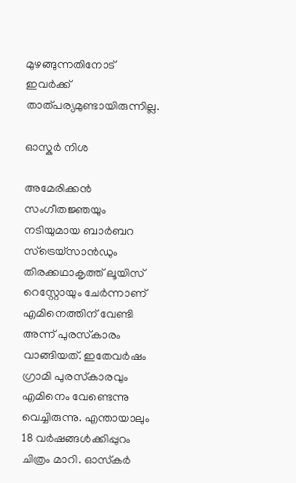മുഴങ്ങുന്നതിനോട് ഇവര്‍ക്ക് താത്പര്യമുണ്ടായിരുന്നില്ല.

ഓസ്കർ നിശ

അമേരിക്കന്‍ സംഗീതജ്ഞയും നടിയുമായ ബാര്‍ബറ സ്‌ട്രെയ്‌സാന്‍ഡും തിരക്കഥാകൃത്ത് ലൂയിസ് റെസ്റ്റോയും ചേര്‍ന്നാണ് എമിനെത്തിന് വേണ്ടി അന്ന് പുരസ്‌കാരം വാങ്ങിയത്. ഇതേവര്‍ഷം ഗ്രാമി പുരസ്‌കാരവും എമിനെം വേണ്ടെന്നു വെച്ചിരുന്നു. എന്തായാലും 18 വര്‍ഷങ്ങള്‍ക്കിപ്പുറം ചിത്രം മാറി. ഓസ്‌കര്‍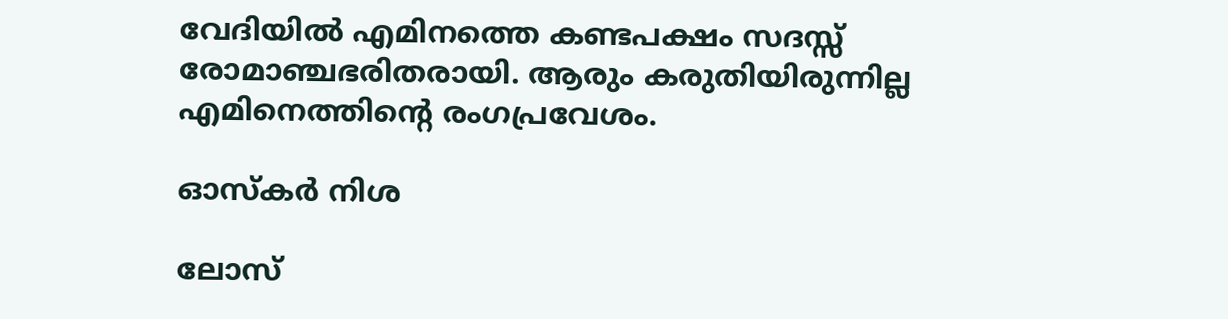വേദിയില്‍ എമിനത്തെ കണ്ടപക്ഷം സദസ്സ് രോമാഞ്ചഭരിതരായി. ആരും കരുതിയിരുന്നില്ല എമിനെത്തിന്റെ രംഗപ്രവേശം.

ഓസ്കർ നിശ

ലോസ്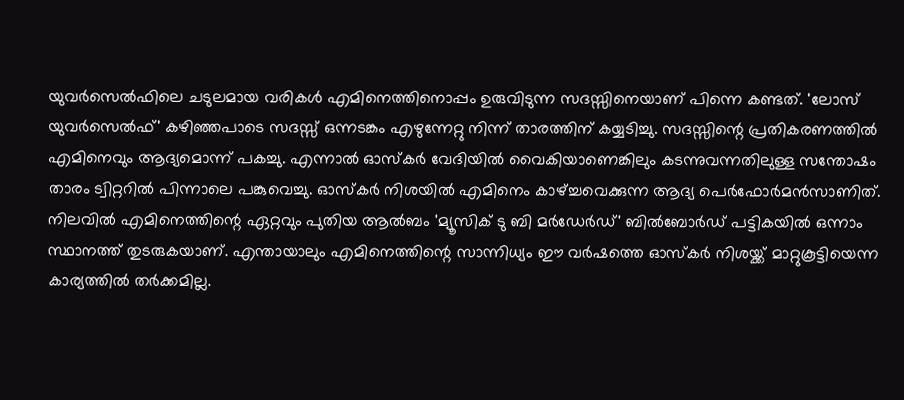യുവര്‍സെല്‍ഫിലെ ചടുലമായ വരികള്‍ എമിനെത്തിനൊപ്പം ഉരുവിടുന്ന സദസ്സിനെയാണ് പിന്നെ കണ്ടത്. 'ലോസ് യുവര്‍സെല്‍ഫ്' കഴിഞ്ഞപാടെ സദസ്സ് ഒന്നടങ്കം എഴുന്നേറ്റു നിന്ന് താരത്തിന് കയ്യടിച്ചു. സദസ്സിന്റെ പ്രതികരണത്തില്‍ എമിനെവും ആദ്യമൊന്ന് പകച്ചു. എന്നാല്‍ ഓസ്‌കര്‍ വേദിയില്‍ വൈകിയാണെങ്കിലും കടന്നുവന്നതിലുള്ള സന്തോഷം താരം ട്വിറ്ററില്‍ പിന്നാലെ പങ്കുവെച്ചു. ഓസ്‌കര്‍ നിശയില്‍ എമിനെം കാഴ്ച്ചവെക്കുന്ന ആദ്യ പെര്‍ഫോര്‍മന്‍സാണിത്. നിലവില്‍ എമിനെത്തിന്റെ ഏറ്റവും പുതിയ ആല്‍ബം 'മ്യൂസിക് ടു ബി മര്‍ഡേര്‍ഡ്' ബില്‍ബോര്‍ഡ് പട്ടികയില്‍ ഒന്നാം സ്ഥാനത്ത് തുടരുകയാണ്. എന്തായാലും എമിനെത്തിന്റെ സാന്നിധ്യം ഈ വര്‍ഷത്തെ ഓസ്‌കര്‍ നിശയ്ക്ക് മാറ്റുകൂട്ടിയെന്ന കാര്യത്തില്‍ തര്‍ക്കമില്ല.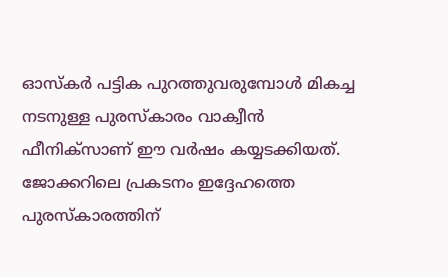ഓസ്‌കര്‍ പട്ടിക പുറത്തുവരുമ്പോള്‍ മികച്ച നടനുള്ള പുരസ്‌കാരം വാക്വീന്‍ ഫീനിക്‌സാണ് ഈ വര്‍ഷം കയ്യടക്കിയത്. ജോക്കറിലെ പ്രകടനം ഇദ്ദേഹത്തെ പുരസ്‌കാരത്തിന്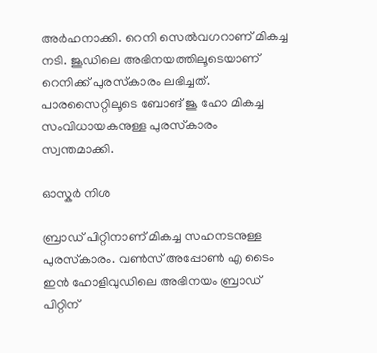അര്‍ഹനാക്കി. റെനി സെല്‍വഗറാണ് മികച്ച നടി. ജൂഡിലെ അഭിനയത്തിലൂടെയാണ് റെനിക്ക് പുരസ്‌കാരം ലഭിച്ചത്. പാരസൈറ്റിലൂടെ ബോങ് ജൂ ഹോ മികച്ച സംവിധായകനുള്ള പുരസ്‌കാരം സ്വന്തമാക്കി.

ഓസ്കർ നിശ

ബ്രാഡ് പിറ്റിനാണ് മികച്ച സഹനടനുള്ള പുരസ്‌കാരം. വണ്‍സ് അപ്പോണ്‍ എ ടൈം ഇന്‍ ഹോളിവുഡിലെ അഭിനയം ബ്രാഡ് പിറ്റിന്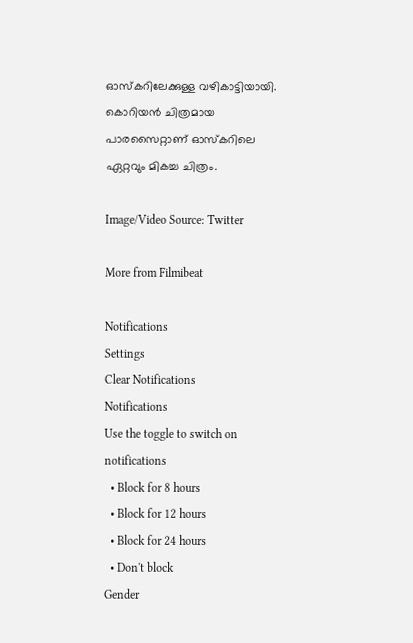ഓസ്‌കറിലേക്കുള്ള വഴികാട്ടിയായി. കൊറിയന്‍ ചിത്രമായ പാരസൈറ്റാണ് ഓസ്‌കറിലെ ഏറ്റവും മികച്ച ചിത്രം.

Image/Video Source: Twitter

More from Filmibeat

Notifications
Settings
Clear Notifications
Notifications
Use the toggle to switch on notifications
  • Block for 8 hours
  • Block for 12 hours
  • Block for 24 hours
  • Don't block
Gender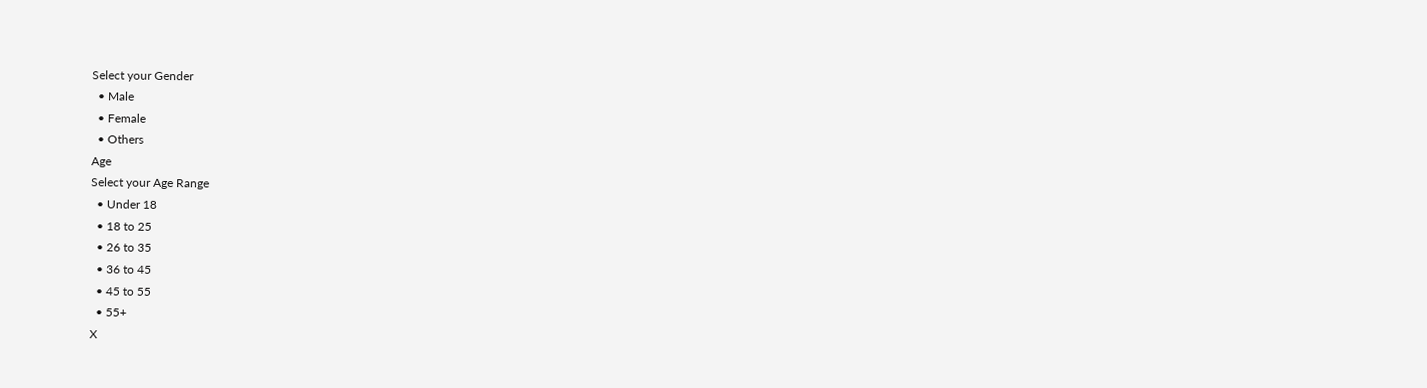Select your Gender
  • Male
  • Female
  • Others
Age
Select your Age Range
  • Under 18
  • 18 to 25
  • 26 to 35
  • 36 to 45
  • 45 to 55
  • 55+
X